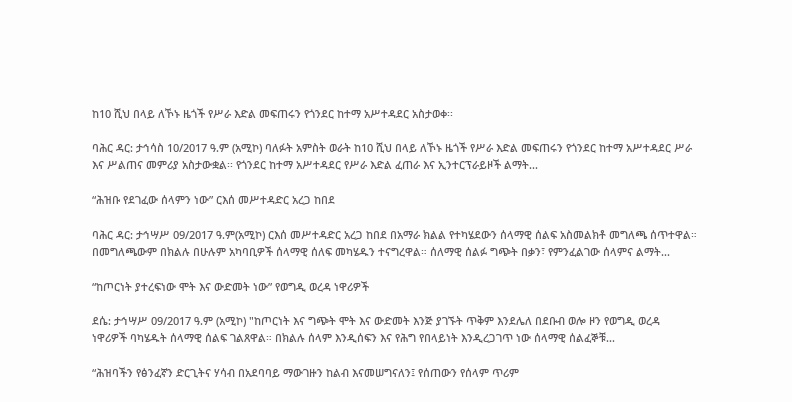ከ10 ሺህ በላይ ለኾኑ ዜጎች የሥራ እድል መፍጠሩን የጎንደር ከተማ አሥተዳደር አስታወቀ፡፡

ባሕር ዳር: ታኅሳስ 10/2017 ዓ.ም (አሚኮ) ባለፉት አምስት ወራት ከ10 ሺህ በላይ ለኾኑ ዜጎች የሥራ እድል መፍጠሩን የጎንደር ከተማ አሥተዳደር ሥራ እና ሥልጠና መምሪያ አስታውቋል፡፡ የጎንደር ከተማ አሥተዳደር የሥራ እድል ፈጠራ እና ኢንተርፕራይዞች ልማት...

“ሕዝቡ የደገፈው ሰላምን ነው” ርእሰ መሥተዳድር አረጋ ከበደ

ባሕር ዳር: ታኅሣሥ 09/2017 ዓ.ም(አሚኮ) ርእሰ መሥተዳድር አረጋ ከበደ በአማራ ክልል የተካሄደውን ሰላማዊ ሰልፍ አስመልክቶ መግለጫ ሰጥተዋል። በመግለጫውም በክልሉ በሁሉም አካባቢዎች ሰላማዊ ሰለፍ መካሄዱን ተናግረዋል። ሰለማዊ ሰልፉ ግጭት በቃን፣ የምንፈልገው ሰላምና ልማት...

“ከጦርነት ያተረፍነው ሞት እና ውድመት ነው” የወግዲ ወረዳ ነዋሪዎች

ደሴ: ታኅሣሥ 09/2017 ዓ.ም (አሚኮ) "ከጦርነት እና ግጭት ሞት እና ውድመት እንጅ ያገኙት ጥቅም እንደሌለ በደቡብ ወሎ ዞን የወግዲ ወረዳ ነዋሪዎች ባካሄዱት ሰላማዊ ሰልፍ ገልጸዋል። በክልሉ ሰላም እንዲሰፍን እና የሕግ የበላይነት እንዲረጋገጥ ነው ሰላማዊ ሰልፈኞቹ...

“ሕዝባችን የፅንፈኛን ድርጊትና ሃሳብ በአደባባይ ማውገዙን ከልብ እናመሠግናለን፤ የሰጠውን የሰላም ጥሪም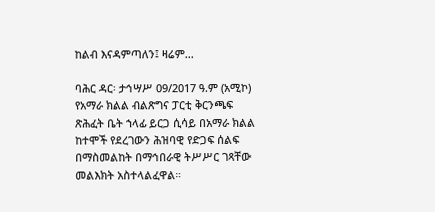ከልብ እናዳምጣለን፤ ዛሬም...

ባሕር ዳር፡ ታኅሣሥ 09/2017 ዓ.ም (አሚኮ) የአማራ ክልል ብልጽግና ፓርቲ ቅርንጫፍ ጽሕፈት ቤት ኀላፊ ይርጋ ሲሳይ በአማራ ክልል ከተሞች የደረገውን ሕዝባዊ የድጋፍ ሰልፍ በማስመልከት በማኅበራዊ ትሥሥር ገጻቸው መልእክት አስተላልፈዋል።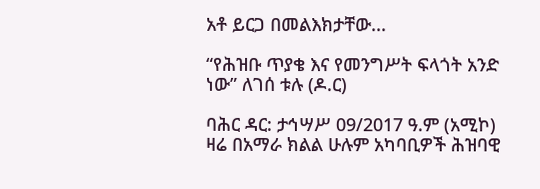አቶ ይርጋ በመልእክታቸው...

“የሕዝቡ ጥያቄ እና የመንግሥት ፍላጎት አንድ ነው” ለገሰ ቱሉ (ዶ.ር)

ባሕር ዳር: ታኅሣሥ 09/2017 ዓ.ም (አሚኮ) ዛሬ በአማራ ክልል ሁሉም አካባቢዎች ሕዝባዊ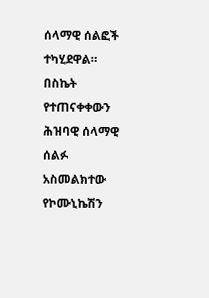ሰላማዊ ሰልፎች ተካሂደዋል። በስኬት የተጠናቀቀውን ሕዝባዊ ሰላማዊ ሰልፉ አስመልክተው የኮሙኒኬሽን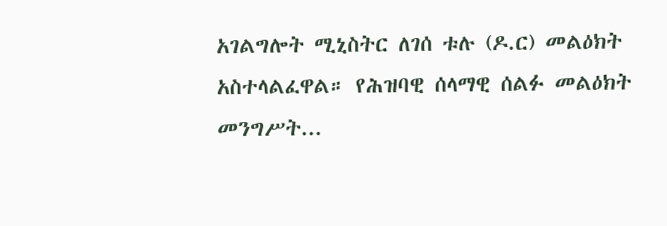አገልግሎት ሚኒስትር ለገሰ ቱሉ (ዶ.ር) መልዕክት አስተላልፈዋል። የሕዝባዊ ሰላማዊ ሰልፉ መልዕክት መንግሥት...